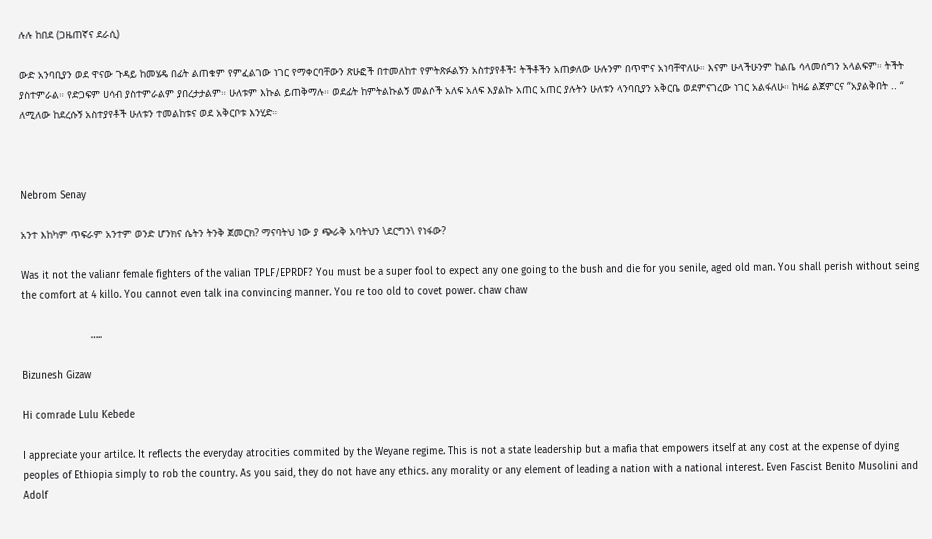ሉሉ ከበደ (ጋዜጠኛና ደራሲ)

ውድ አንባቢያን ወደ ዋናው ጉዳይ ከመሄዴ በፊት ልጠቁም የምፈልገው ነገር የማቀርባቸውን ጽሁፎች በተመለከተ የምትጽፉልኝን አስተያየቶች፤ ትችቶችን አጠቃለው ሁሉንም በጥሞና አነባቸዋለሁ። እናም ሁላችሁንም ከልቤ ሳላመሰግን አላልፍም። ትችት ያስተምራል። የድጋፍም ሀሳብ ያስተምራልም ያበረታታልም። ሁለቱም እኩል ይጠቅማሉ። ወደፊት ከምትልኩልኝ መልሶች አለፍ አለፍ እያልኩ አጠር አጠር ያሉትን ሁለቱን ላንባቢያን አቅርቤ ወደምናገረው ነገር አልፋለሁ። ከዛሬ ልጀምርና “አያልቅበት .. “ ለሚለው ከደረሱኝ አስተያየቶች ሁለቱን ተመልከቱና ወደ አቅርቦቱ እንሂድ።



Nebrom Senay

አንተ እከካም ጥፍራም አንተም ወንድ ሆንክና ሴትን ትንቅ ጀመርክ? ማናባትህ ነው ያ ጭራቅ አባትህን \ደርግን\ የነፋው?

Was it not the valianr female fighters of the valian TPLF/EPRDF? You must be a super fool to expect any one going to the bush and die for you senile, aged old man. You shall perish without seing the comfort at 4 killo. You cannot even talk ina convincing manner. You re too old to covet power. chaw chaw

                       …..

Bizunesh Gizaw

Hi comrade Lulu Kebede

I appreciate your artilce. It reflects the everyday atrocities commited by the Weyane regime. This is not a state leadership but a mafia that empowers itself at any cost at the expense of dying peoples of Ethiopia simply to rob the country. As you said, they do not have any ethics. any morality or any element of leading a nation with a national interest. Even Fascist Benito Musolini and Adolf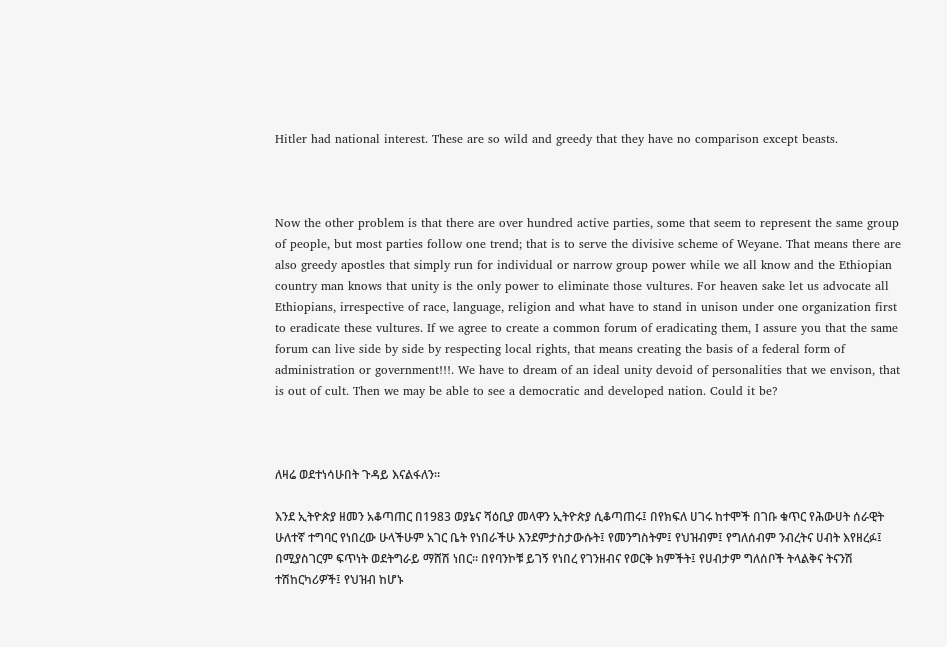Hitler had national interest. These are so wild and greedy that they have no comparison except beasts.



Now the other problem is that there are over hundred active parties, some that seem to represent the same group of people, but most parties follow one trend; that is to serve the divisive scheme of Weyane. That means there are also greedy apostles that simply run for individual or narrow group power while we all know and the Ethiopian country man knows that unity is the only power to eliminate those vultures. For heaven sake let us advocate all Ethiopians, irrespective of race, language, religion and what have to stand in unison under one organization first to eradicate these vultures. If we agree to create a common forum of eradicating them, I assure you that the same forum can live side by side by respecting local rights, that means creating the basis of a federal form of administration or government!!!. We have to dream of an ideal unity devoid of personalities that we envison, that is out of cult. Then we may be able to see a democratic and developed nation. Could it be?



ለዛሬ ወደተነሳሁበት ጉዳይ እናልፋለን።

እንደ ኢትዮጵያ ዘመን አቆጣጠር በ1983 ወያኔና ሻዕቢያ መላዋን ኢትዮጵያ ሲቆጣጠሩ፤ በየክፍለ ሀገሩ ከተሞች በገቡ ቁጥር የሕውሀት ሰራዊት ሁለተኛ ተግባር የነበረው ሁላችሁም አገር ቤት የነበራችሁ እንደምታስታውሱት፤ የመንግስትም፤ የህዝብም፤ የግለሰብም ንብረትና ሀብት እየዘረፉ፤ በሚያስገርም ፍጥነት ወደትግራይ ማሸሽ ነበር። በየባንኮቹ ይገኝ የነበረ የገንዘብና የወርቅ ክምችት፤ የሀብታም ግለሰቦች ትላልቅና ትናንሽ ተሽከርካሪዎች፤ የህዝብ ከሆኑ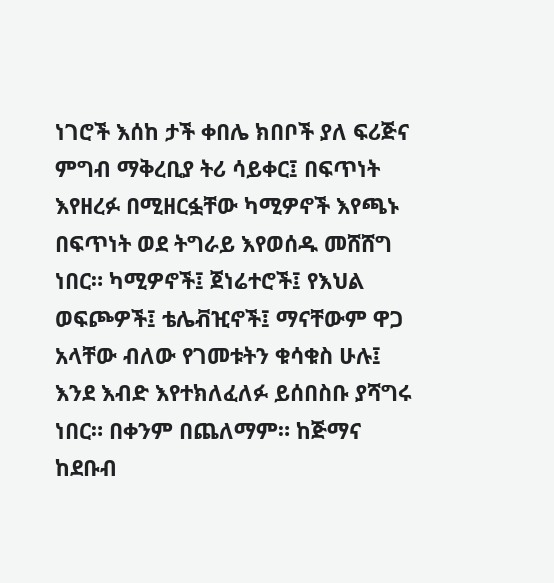ነገሮች እሰከ ታች ቀበሌ ክበቦች ያለ ፍሪጅና ምግብ ማቅረቢያ ትሪ ሳይቀር፤ በፍጥነት እየዘረፉ በሚዘርፏቸው ካሚዎኖች እየጫኑ በፍጥነት ወደ ትግራይ እየወሰዱ መሸሸግ ነበር። ካሚዎኖች፤ ጀነሬተሮች፤ የእህል ወፍጮዎች፤ ቴሌቭዢኖች፤ ማናቸውም ዋጋ አላቸው ብለው የገመቱትን ቁሳቁስ ሁሉ፤ እንደ እብድ እየተክለፈለፉ ይሰበስቡ ያሻግሩ ነበር። በቀንም በጨለማም። ከጅማና ከደቡብ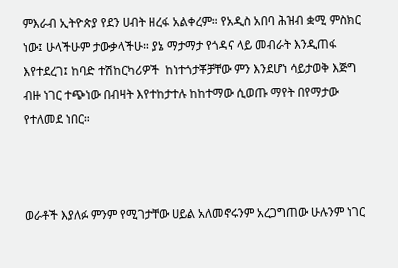ምእራብ ኢትዮጵያ የደን ሀብት ዘረፋ አልቀረም። የአዲስ አበባ ሕዝብ ቋሚ ምስክር ነው፤ ሁላችሁም ታውቃላችሁ። ያኔ ማታማታ የጎዳና ላይ መብራት እንዲጠፋ እየተደረገ፤ ከባድ ተሽከርካሪዎች  ከነተጎታቾቻቸው ምን እንደሆነ ሳይታወቅ እጅግ ብዙ ነገር ተጭነው በብዛት እየተከታተሉ ከከተማው ሲወጡ ማየት በየማታው የተለመደ ነበር።



ወራቶች እያለፉ ምንም የሚገታቸው ሀይል አለመኖሩንም አረጋግጠው ሁሉንም ነገር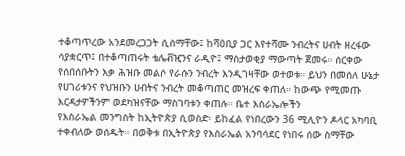ተቆጣጥረው አንደመረጋጋት ሲሰማቸው፤ ከሻዕቢያ ጋር እየተሻሙ ንብረትና ሀብት ዘረፋው ሳያቋርጥ፤ በተቆጣጠሩት ቴሌቭዢንና ራዲዮ፤ ማስታወቂያ ማውጣት ጀመሩ። ሰርቀው የሰበሰቡትን እቃ ሕዝቡ መልሶ የራሱን ንብረት እንዲገዛቸው ወተወቱ። ይህን በመሰለ ሁኔታ የሀገሪቱንና የህዝቡን ሀብትና ንብረት መቆጣጠር መዝረፍ ቀጠለ። ከውጭ የሚመጡ እርዳታዎችንም ወደካዝናቸው ማስገባቱን ቀጠሉ። ቤተ እስራኤሎችን                       የእስራኤል መንግስት ከኢትዮጵያ ሲወስድ፡ ይከፈል የነበረውን 36 ሚሊዮን ዶላር አካባቢ ተቀብለው ወሰዱት። በወቅቱ በኢትዮጵያ የእስራኤል አንባሳደር የነበሩ ሰው ስማቸው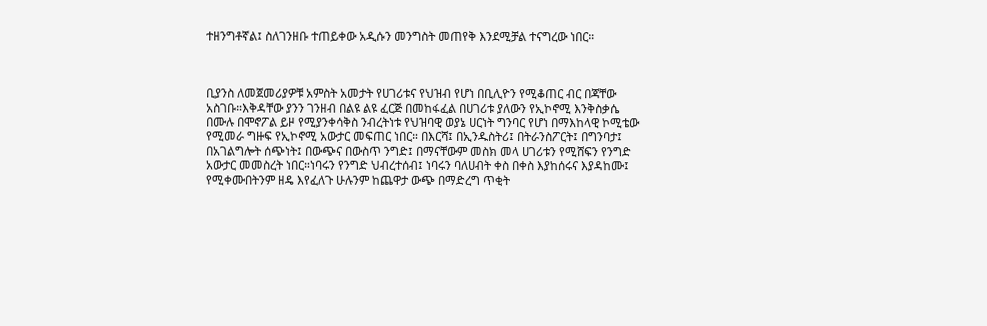ተዘንግቶኛል፤ ስለገንዘቡ ተጠይቀው አዲሱን መንግስት መጠየቅ እንደሚቻል ተናግረው ነበር።



ቢያንስ ለመጀመሪያዎቹ አምስት አመታት የሀገሪቱና የህዝብ የሆነ በቢሊዮን የሚቆጠር ብር በጃቸው አስገቡ።እቅዳቸው ያንን ገንዘብ በልዩ ልዩ ፈርጅ በመከፋፈል በሀገሪቱ ያለውን የኢኮኖሚ እንቅስቃሴ በሙሉ በሞኖፖል ይዞ የሚያንቀሳቅስ ንብረትነቱ የህዝባዊ ወያኔ ሀርነት ግንባር የሆነ በማእከላዊ ኮሚቴው የሚመራ ግዙፍ የኢኮኖሚ አውታር መፍጠር ነበር። በእርሻ፤ በኢንዱስትሪ፤ በትራንስፖርት፤ በግንባታ፤ በአገልግሎት ሰጭነት፤ በውጭና በውስጥ ንግድ፤ በማናቸውም መስክ መላ ሀገሪቱን የሚሸፍን የንግድ አውታር መመስረት ነበር።ነባሩን የንግድ ህብረተሰብ፤ ነባሩን ባለሀብት ቀስ በቀስ እያከሰሩና እያዳከሙ፤ የሚቀሙበትንም ዘዴ እየፈለጉ ሁሉንም ከጨዋታ ውጭ በማድረግ ጥቂት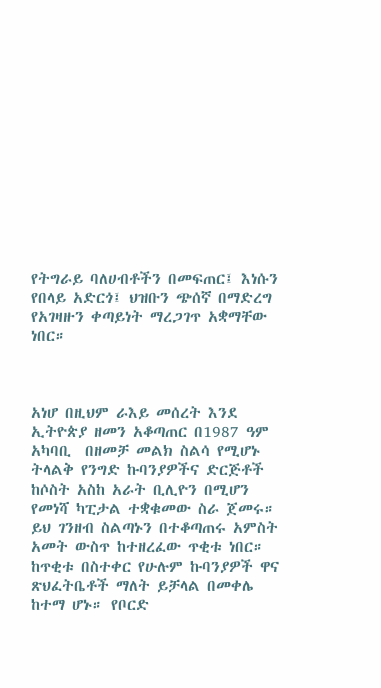የትግራይ ባለሀብቶችን በመፍጠር፤ እነሱን የበላይ አድርጎ፤ ህዝቡን ጭሰኛ በማድረግ የአገዛዙን ቀጣይነት ማረጋገጥ አቋማቸው ነበር።



አነሆ በዚህም ራእይ መሰረት እንደ ኢትዮጵያ ዘመን አቆጣጠር በ1987 ዓም አካባቢ  በዘመቻ መልክ ስልሳ የሚሆኑ ትላልቅ የንግድ ኩባንያዎችና ድርጅቶች ከሶስት አስከ አራት ቢሊዮን በሚሆን የመነሻ ካፒታል ተቋቁመው ስራ ጀመሩ። ይህ ገንዘብ ስልጣኑን በተቆጣጠሩ አምስት አመት ውስጥ ከተዘረፈው ጥቂቱ ነበር። ከጥቂቱ በስተቀር የሁሉም ኩባንያዎች ዋና ጽህፈትቤቶች ማለት ይቻላል በመቀሌ ከተማ ሆኑ። የቦርድ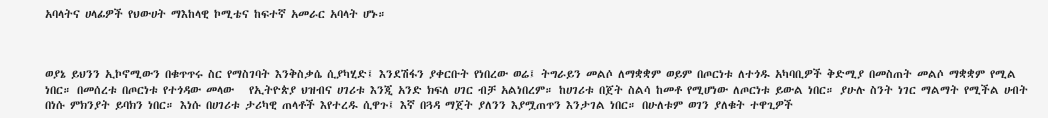አባላትና ሀላፊዎች የህውሀት ማእከላዊ ኮሚቴና ከፍተኛ አመራር አባላት ሆኑ።



ወያኔ ይህንን ኢኮኖሚውን በቁጥጥሩ ስር የማስገባት እንቅስቃሴ ሲያካሂድ፤ እንደሽፋን ያቀርቡት የነበረው ወሬ፤ ትግራይን መልሶ ለማቋቋም ወይም በጦርነቱ ለተጎዱ አካባቢዎች ቅድሚያ በመስጠት መልሶ ማቋቋም የሚል ነበር። በመሰረቱ በጦርነቱ የተጎዳው መላው   የኢትዮጵያ ህዝብና ሀገሪቱ እንጂ አንድ ክፍለ ሀገር ብቻ አልነበረም። ከሀገሪቱ በጀት ስልሳ ከመቶ የሚሆነው ለጦርነቱ ይውል ነበር። ያሁሉ ስንት ነገር ማልማት የሚችል ሀብት በነሱ ምክንያት ይባክን ነበር። እነሱ በሀገሪቱ ታሪካዊ ጠላቶች እየተረዱ ሲዋጉ፤ እኛ በጓዳ ማጀት ያለንን እያሟጠጥን እንታገል ነበር። በሁለቱም ወገን ያለቁት ተዋጊዎች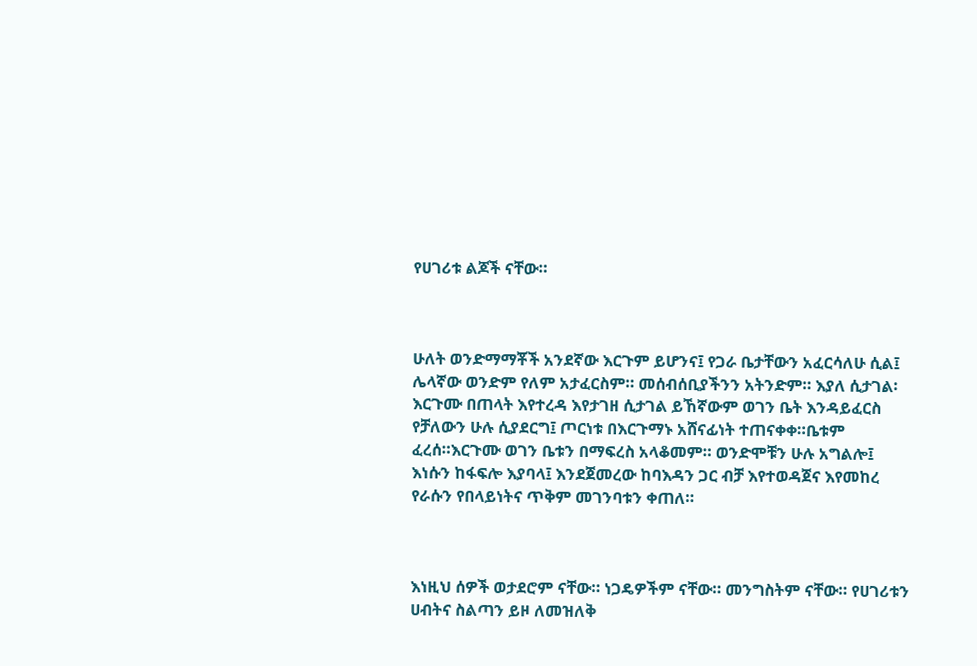የሀገሪቱ ልጆች ናቸው።



ሁለት ወንድማማቾች አንደኛው እርጉም ይሆንና፤ የጋራ ቤታቸውን አፈርሳለሁ ሲል፤ ሌላኛው ወንድም የለም አታፈርስም። መሰብሰቢያችንን አትንድም። እያለ ሲታገል፡ እርጉሙ በጠላት እየተረዳ እየታገዘ ሲታገል ይኸኛውም ወገን ቤት እንዳይፈርስ የቻለውን ሁሉ ሲያደርግ፤ ጦርነቱ በእርጉማኑ አሸናፊነት ተጠናቀቀ።ቤቱም ፈረሰ።እርጉሙ ወገን ቤቱን በማፍረስ አላቆመም። ወንድሞቹን ሁሉ አግልሎ፤ እነሱን ከፋፍሎ እያባላ፤ እንደጀመረው ከባእዳን ጋር ብቻ እየተወዳጀና እየመከረ የራሱን የበላይነትና ጥቅም መገንባቱን ቀጠለ።



እነዚህ ሰዎች ወታደሮም ናቸው። ነጋዴዎችም ናቸው። መንግስትም ናቸው። የሀገሪቱን ሀብትና ስልጣን ይዞ ለመዝለቅ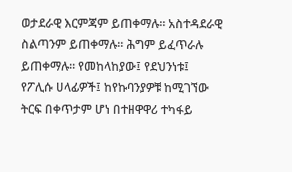ወታደራዊ እርምጃም ይጠቀማሉ። አስተዳደራዊ ስልጣንም ይጠቀማሉ። ሕግም ይፈጥራሉ ይጠቀማሉ። የመከላከያው፤ የደህንነቱ፤ የፖሊሱ ሀላፊዎች፤ ከየኩባንያዎቹ ከሚገኘው ትርፍ በቀጥታም ሆነ በተዘዋዋሪ ተካፋይ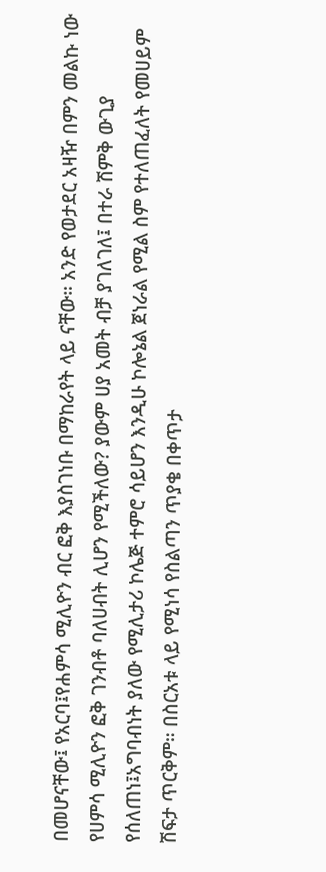በመሆናቸው፤ የአርባ፤የሐምሳ ሚሊዮን ብር ፎቅ እያስገነቡ በማከራየት ላይ ናቸው። አንድ የወታደር አዛዥ በምን መልኩ ነው የሀምሳ ሚሊዮን ፎቅ ገንብቶ ባለሀብት ሊሆን የሚችለው? ያውም ሀያ አመት ብቻ ያገለገለ፤ በተራ ሽምቅ ውጊያ የሰለጠነ፤አግባብነት ያለው የሚሊታሪ ኮሌጅ ተምሮ ሳይሆን እንዲሁ ኮሎኔል ጀነራል የሚል ስም የተለጠፈለት የመሀይም ሽፍታ ጥርቅም። በስርአቱ ላይ የሚነሳ የስልጣን ጥያቄ በቀጥታ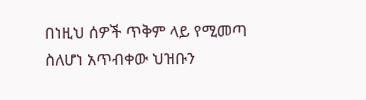በነዚህ ሰዎች ጥቅም ላይ የሚመጣ ስለሆነ አጥብቀው ህዝቡን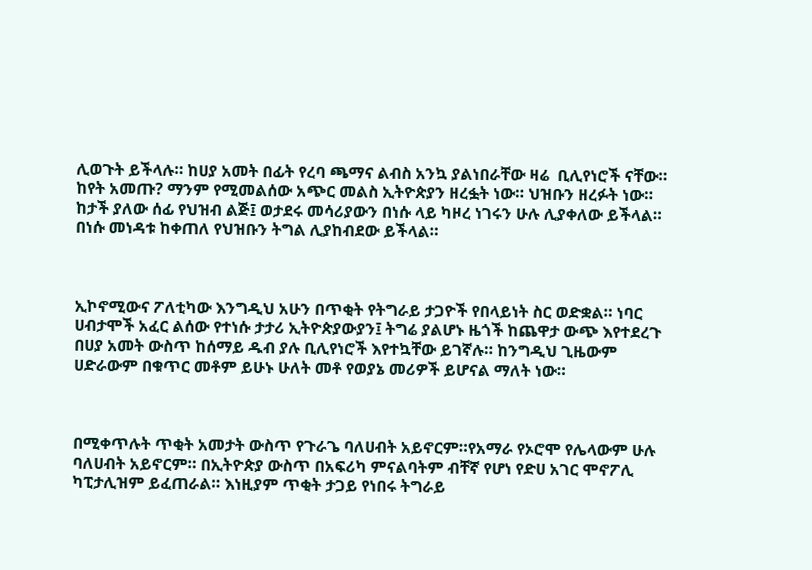ሊወጉት ይችላሉ። ከሀያ አመት በፊት የረባ ጫማና ልብስ አንኳ ያልነበራቸው ዛሬ  ቢሊየነሮች ናቸው። ከየት አመጡ? ማንም የሚመልሰው አጭር መልስ ኢትዮጵያን ዘረፏት ነው። ህዝቡን ዘረፉት ነው። ከታች ያለው ሰፊ የህዝብ ልጅ፤ ወታደሩ መሳሪያውን በነሱ ላይ ካዞረ ነገሩን ሁሉ ሊያቀለው ይችላል። በነሱ መነዳቱ ከቀጠለ የህዝቡን ትግል ሊያከብደው ይችላል።



ኢኮኖሚውና ፖለቲካው እንግዲህ አሁን በጥቂት የትግራይ ታጋዮች የበላይነት ስር ወድቋል። ነባር ሀብታሞች አፈር ልሰው የተነሱ ታታሪ ኢትዮጵያውያን፤ ትግሬ ያልሆኑ ዜጎች ከጨዋታ ውጭ እየተደረጉ በሀያ አመት ውስጥ ከሰማይ ዱብ ያሉ ቢሊየነሮች እየተኳቸው ይገኛሉ። ከንግዲህ ጊዜውም ሀድራውም በቁጥር መቶም ይሁኑ ሁለት መቶ የወያኔ መሪዎች ይሆናል ማለት ነው።



በሚቀጥሉት ጥቂት አመታት ውስጥ የጉራጌ ባለሀብት አይኖርም።የአማራ የኦሮሞ የሌላውም ሁሉ ባለሀብት አይኖርም። በኢትዮጵያ ውስጥ በአፍሪካ ምናልባትም ብቸኛ የሆነ የድሀ አገር ሞኖፖሊ ካፒታሊዝም ይፈጠራል። እነዚያም ጥቂት ታጋይ የነበሩ ትግራይ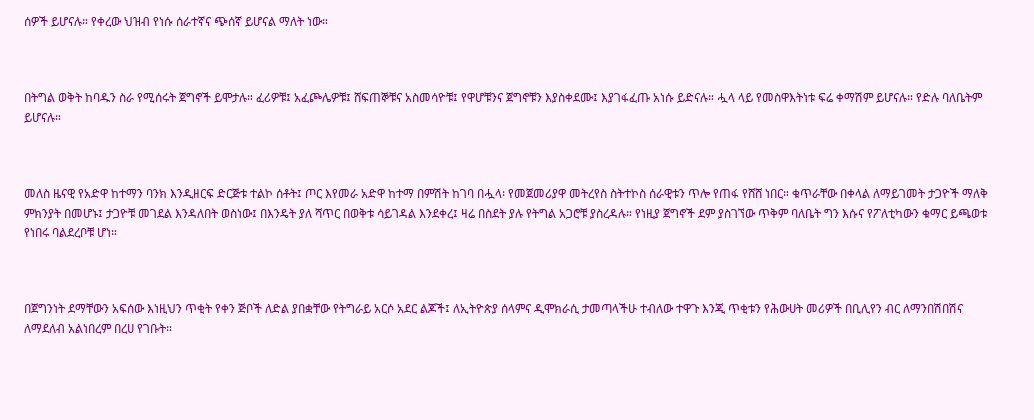ሰዎች ይሆናሉ። የቀረው ህዝብ የነሱ ሰራተኛና ጭሰኛ ይሆናል ማለት ነው።



በትግል ወቅት ከባዱን ስራ የሚሰሩት ጀግኖች ይሞታሉ። ፈሪዎቹ፤ አፈጮሌዎቹ፤ ሸፍጠኞቹና አስመሳዮቹ፤ የዋሆቹንና ጀግኖቹን እያስቀደሙ፤ እያገፋፈጡ አነሱ ይድናሉ። ሗላ ላይ የመስዋእትነቱ ፍሬ ቀማሽም ይሆናሉ። የድሉ ባለቤትም ይሆናሉ።



መለስ ዜናዊ የአድዋ ከተማን ባንክ እንዲዘርፍ ድርጅቱ ተልኮ ሰቶት፤ ጦር እየመራ አድዋ ከተማ በምሽት ከገባ በሗላ፡ የመጀመሪያዋ መትረየስ ስትተኮስ ሰራዊቱን ጥሎ የጠፋ የሸሸ ነበር። ቁጥራቸው በቀላል ለማይገመት ታጋዮች ማለቅ ምክንያት በመሆኑ፤ ታጋዮቹ መገደል እንዳለበት ወስነው፤ በእንዴት ያለ ሻጥር በወቅቱ ሳይገዳል እንደቀረ፤ ዛሬ በስደት ያሉ የትግል አጋሮቹ ያስረዳሉ። የነዚያ ጀግኖች ደም ያስገኘው ጥቅም ባለቤት ግን እሱና የፖለቲካውን ቁማር ይጫወቱ የነበሩ ባልደረቦቹ ሆነ።



በጀግንነት ደማቸውን አፍሰው እነዚህን ጥቂት የቀን ጅቦች ለድል ያበቋቸው የትግራይ አርሶ አደር ልጆች፤ ለኢትዮጵያ ሰላምና ዲሞክራሲ ታመጣላችሁ ተብለው ተዋጉ እንጂ ጥቂቱን የሕውሀት መሪዎች በቢሊየን ብር ለማንበሽበሽና ለማደለብ አልነበረም በረሀ የገቡት።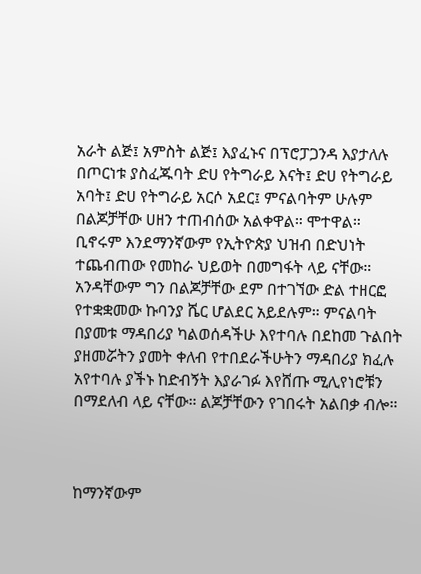አራት ልጅ፤ አምስት ልጅ፤ እያፈኑና በፕሮፓጋንዳ እያታለሉ በጦርነቱ ያስፈጁባት ድሀ የትግራይ እናት፤ ድሀ የትግራይ አባት፤ ድሀ የትግራይ አርሶ አደር፤ ምናልባትም ሁሉም በልጆቻቸው ሀዘን ተጠብሰው አልቀዋል። ሞተዋል። ቢኖሩም እንደማንኛውም የኢትዮጵያ ህዝብ በድህነት ተጨብጠው የመከራ ህይወት በመግፋት ላይ ናቸው። አንዳቸውም ግን በልጆቻቸው ደም በተገኘው ድል ተዘርፎ የተቋቋመው ኩባንያ ሼር ሆልደር አይደሉም። ምናልባት በያመቱ ማዳበሪያ ካልወሰዳችሁ እየተባሉ በደከመ ጉልበት ያዘመሯትን ያመት ቀለብ የተበደራችሁትን ማዳበሪያ ክፈሉ አየተባሉ ያችኑ ከድብኝት እያራገፉ እየሸጡ ሚሊየነሮቹን በማደለብ ላይ ናቸው። ልጆቻቸውን የገበሩት አልበቃ ብሎ።



ከማንኛውም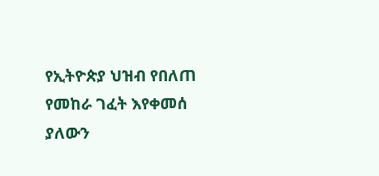የኢትዮጵያ ህዝብ የበለጠ የመከራ ገፈት እየቀመሰ ያለውን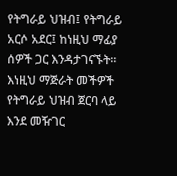የትግራይ ህዝብ፤ የትግራይ አርሶ አደር፤ ከነዚህ ማፊያ ሰዎች ጋር እንዳታገናኙት። እነዚህ ማጅራት መችዎች የትግራይ ህዝብ ጀርባ ላይ እንደ መዥገር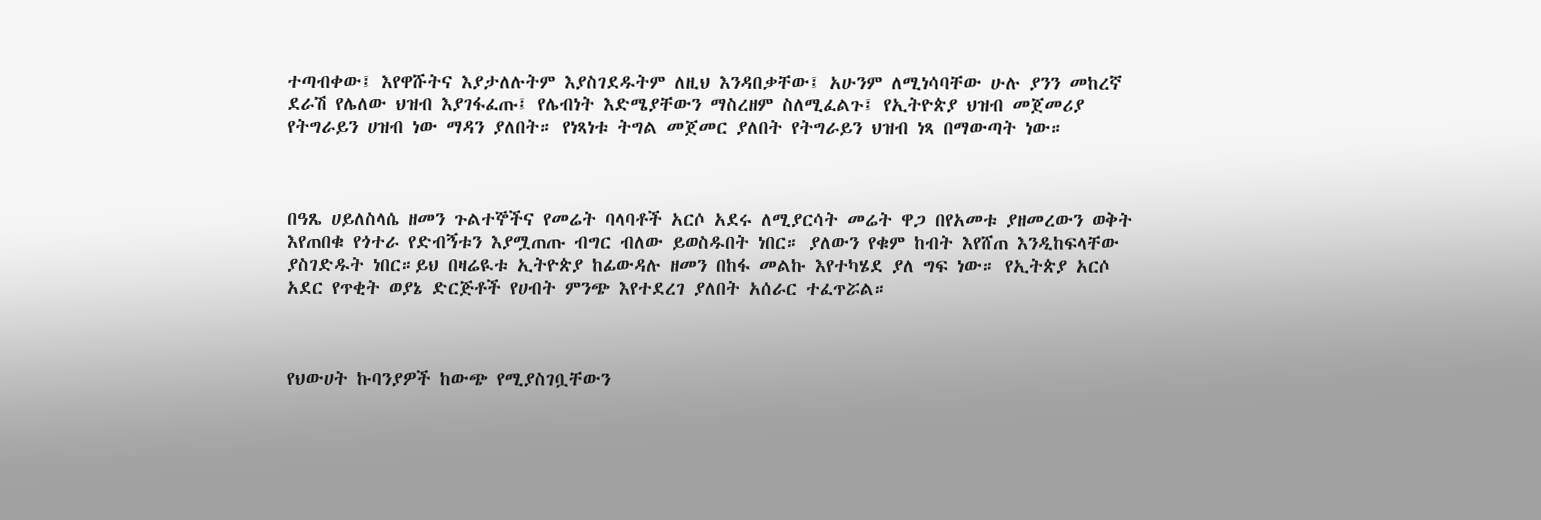ተጣብቀው፤ እየዋሹትና እያታለሉትም እያስገደዱትም ለዚህ እንዳበቃቸው፤ አሁንም ለሚነሳባቸው ሁሉ ያንን መከረኛ ደራሽ የሌለው ህዝብ እያገፋፈጡ፤ የሌብነት እድሜያቸውን ማስረዘም ስለሚፈልጉ፤ የኢትዮጵያ ህዝብ መጀመሪያ የትግራይን ሀዝብ ነው ማዳን ያለበት። የነጻነቱ ትግል መጀመር ያለበት የትግራይን ህዝብ ነጻ በማውጣት ነው።



በዓጼ ሀይለስላሴ ዘመን ጉልተኞችና የመሬት ባላባቶች አርሶ አደሩ ለሚያርሳት መሬት ዋጋ በየአመቱ ያዘመረውን ወቅት እየጠበቁ የጎተራ የድብኝቱን እያሟጠጡ ብግር ብለው ይወስዱበት ነበር። ያለውን የቁም ከብት እየሸጠ እንዲከፍላቸው ያስገድዱት ነበር።ይህ በዛሬዪቱ ኢትዮጵያ ከፊውዳሉ ዘመን በከፋ መልኩ እየተካሄደ ያለ ግፍ ነው። የኢትጵያ አርሶ አደር የጥቂት ወያኔ ድርጅቶች የሀብት ምንጭ እየተደረገ ያለበት አሰራር ተፈጥሯል።



የህውሀት ኩባንያዎች ከውጭ የሚያስገቧቸውን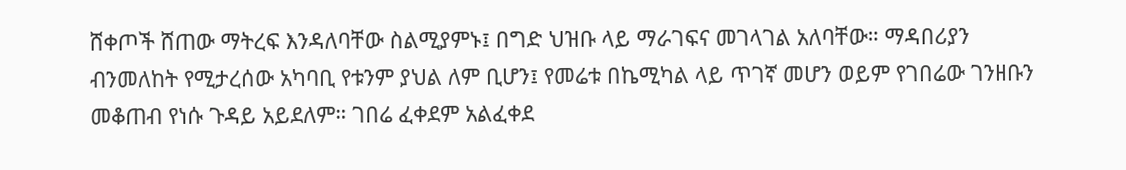ሸቀጦች ሸጠው ማትረፍ እንዳለባቸው ስልሚያምኑ፤ በግድ ህዝቡ ላይ ማራገፍና መገላገል አለባቸው። ማዳበሪያን ብንመለከት የሚታረሰው አካባቢ የቱንም ያህል ለም ቢሆን፤ የመሬቱ በኬሚካል ላይ ጥገኛ መሆን ወይም የገበሬው ገንዘቡን መቆጠብ የነሱ ጉዳይ አይደለም። ገበሬ ፈቀደም አልፈቀደ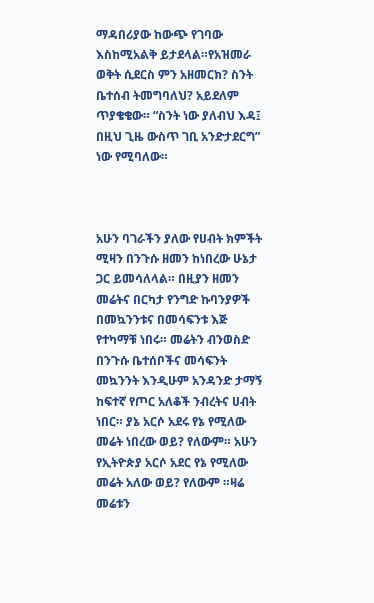ማዳበሪያው ከውጭ የገባው እስከሚአልቅ ይታደላል።የአዝመራ ወቅት ሲደርስ ምን አዘመርክ? ስንት ቤተሰብ ትመግባለህ? አይደለም ጥያቄቄው። “ስንት ነው ያለብህ እዳ፤ በዚህ ጊዜ ውስጥ ገቢ አንድታደርግ” ነው የሚባለው።



አሁን ባገራችን ያለው የሀብት ክምችት ሚዛን በንጉሱ ዘመን ከነበረው ሁኔታ ጋር ይመሳለላል። በዚያን ዘመን መሬትና በርካታ የንግድ ኩባንያዎች በመኳንንቱና በመሳፍንቱ እጅ የተካማቹ ነበሩ። መሬትን ብንወስድ በንጉሱ ቤተሰቦችና መሳፍንት መኳንንት እንዲሁም አንዳንድ ታማኝ ከፍተኛ የጦር አለቆች ንብረትና ሀብት ነበር። ያኔ አርሶ አደሩ የኔ የሚለው መሬት ነበረው ወይ? የለውም። አሁን የኢትዮጵያ አርሶ አደር የኔ የሚለው መሬት አለው ወይ? የለውም ።ዛሬ መሬቱን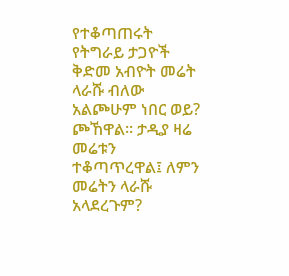የተቆጣጠሩት የትግራይ ታጋዮች ቅድመ አብዮት መሬት ላራሹ ብለው አልጮሁም ነበር ወይ? ጮኸዋል። ታዲያ ዛሬ መሬቱን ተቆጣጥረዋል፤ ለምን መሬትን ላራሹ አላደረጉም?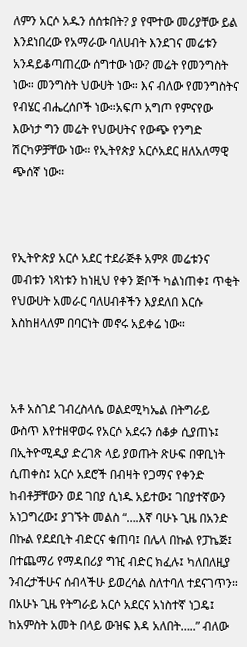ለምን አርሶ አዱን ሰሰቱበት? ያ የሞተው መሪያቸው ይል እንደነበረው የአማራው ባለሀብት እንደገና መሬቱን አንዳይቆጣጠረው ሰግተው ነው? መሬት የመንግስት ነው። መንግስት ህውሀት ነው። እና ብለው የመንግስትና የብሄር ብሔረሰቦች ነው።አፍጦ አግጦ የምናየው እውነታ ግን መሬት የህውሀትና የውጭ የንግድ ሽርካዎቻቸው ነው። የኢትየጵያ አርሶአደር ዘለአለማዊ ጭሰኛ ነው።



የኢትዮጵያ አርሶ አደር ተደራጅቶ አምጾ መሬቱንና መብቱን ነጻነቱን ከነዚህ የቀን ጅቦች ካልነጠቀ፤ ጥቂት የህውሀት አመራር ባለሀብቶችን እያደለበ እርሱ እስከዘላለም በባርነት መኖሩ አይቀሬ ነው።



አቶ አስገደ ገብረስላሴ ወልደሚካኤል በትግራይ ውስጥ እየተዘዋወሩ የአርሶ አደሩን ሰቆቃ ሲያጠኑ፤ በኢትዮሚዲያ ድረገጽ ላይ ያወጡት ጽሁፍ በዋቢነት ሲጠቀስ፤ አርሶ አደሮች በብዛት የጋማና የቀንድ ከብቶቻቸውን ወደ ገበያ ሲነዱ አይተው፤ ገበያተኛውን አነጋግረው፤ ያገኙት መልስ “….እኛ ባሁኑ ጊዜ በአንድ በኩል የደደቢት ብድርና ቁጠባ፤ በሌላ በኩል የፓኬጅ፤ በተጨማሪ የማዳበሪያ ግዢ ብድር ክፈሉ፤ ካለበለዚያ ንብረታችሁና ሰብላችሁ ይወረሳል ስለተባለ ተደናገጥን። በአሁኑ ጊዜ የትግራይ አርሶ አደርና አነስተኛ ነጋዴ፤ ከአምስት አመት በላይ ውዝፍ እዳ አለበት…..” ብለው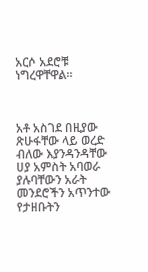አርሶ አደሮቹ ነግረዋቸዋል።



አቶ አስገደ በዚያው ጽሁፋቸው ላይ ወረድ ብለው እያንዳንዳቸው ሀያ አምስት አባወራ ያሉባቸውን አራት መንደሮችን አጥንተው የታዘቡትን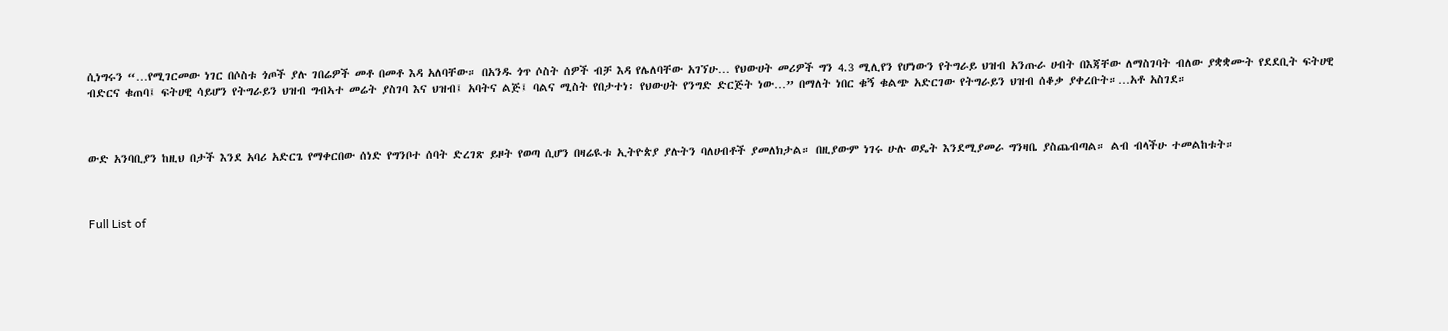ሲነግሩን “…የሚገርመው ነገር በሶስቱ ጎጦች ያሉ ገበሬዎች መቶ በመቶ እዳ አለባቸው። በአንዱ ጎጥ ሶስት ሰዎች ብቻ እዳ የሌለባቸው አገኘሁ… የህውሀት መሪዎች ግን 4.3 ሚሊየን የሆነውን የትግራይ ህዝብ አንጡራ ሀብት በእጃቸው ለማስገባት ብለው ያቋቋሙት የደደቢት ፍትሀዊ ብድርና ቁጠባ፤ ፍትሀዊ ሳይሆን የትግራይን ህዝብ ግብኣተ መሬት ያስገባ እና ህዝብ፤ አባትና ልጅ፤ ባልና ሚስት የበታተነ፡ የህውሀት የንግድ ድርጅት ነው…” በማለት ነበር ቁኝ ቁልጭ አድርገው የትግራይን ህዝብ ሰቆቃ ያቀረቡት።…አቶ አስገደ።



ውድ አንባቢያን ከዚህ በታች እንደ አባሪ አድርጌ የማቀርበው ሰነድ የግንቦተ ሰባት ድረገጽ ይዞት የወጣ ሲሆን በዛሬዪቱ ኢትዮጵያ ያሉትን ባለሀብቶች ያመለክታል። በዚያውም ነገሩ ሁሉ ወዴት እንደሚያመራ ግንዛቤ ያስጨብጣል። ልብ ብላችሁ ተመልከቱት።



Full List of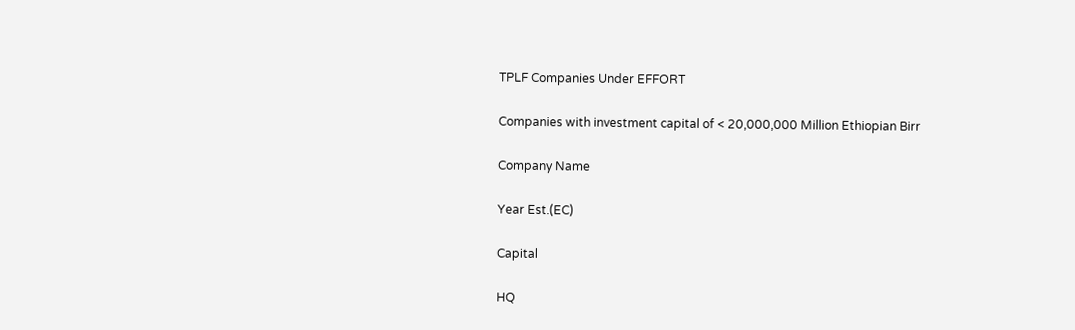TPLF Companies Under EFFORT

Companies with investment capital of < 20,000,000 Million Ethiopian Birr

Company Name

Year Est.(EC)

Capital

HQ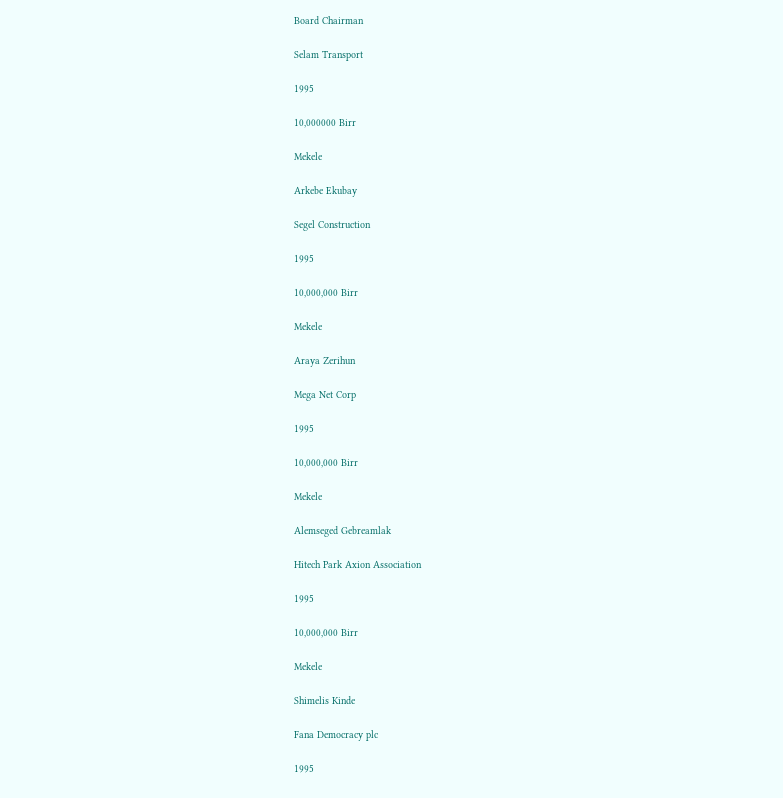Board Chairman

Selam Transport

1995

10,000000 Birr

Mekele

Arkebe Ekubay

Segel Construction

1995

10,000,000 Birr

Mekele

Araya Zerihun

Mega Net Corp

1995

10,000,000 Birr

Mekele

Alemseged Gebreamlak

Hitech Park Axion Association

1995

10,000,000 Birr

Mekele

Shimelis Kinde

Fana Democracy plc

1995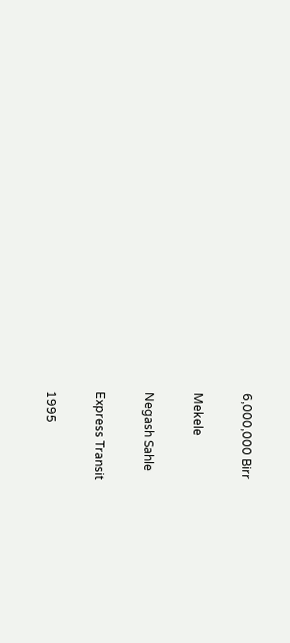6,000,000 Birr

Mekele

Negash Sahle

Express Transit

1995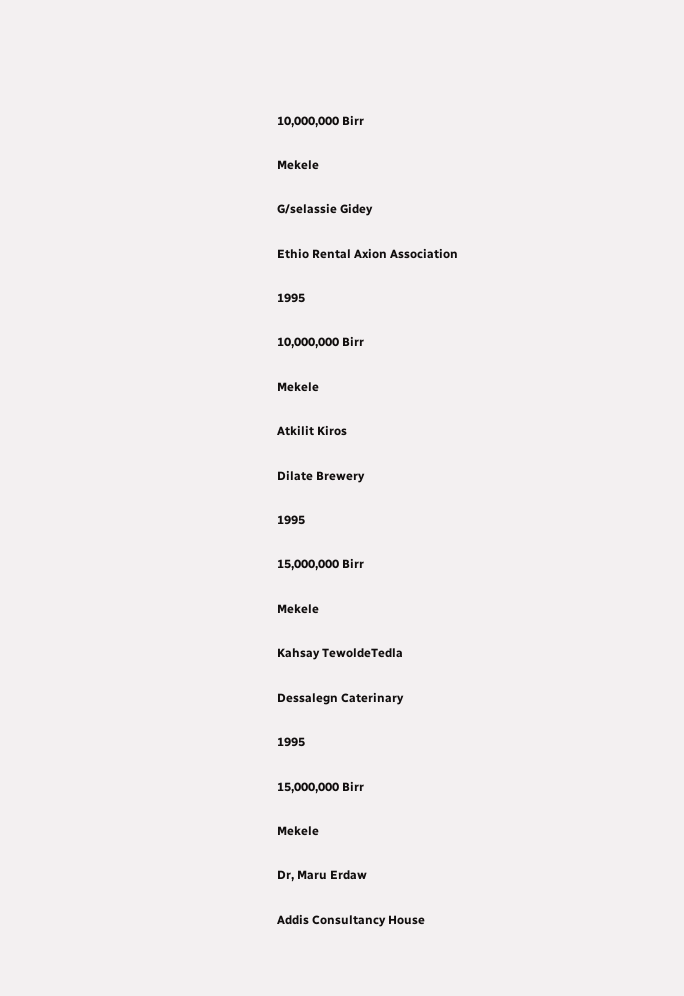10,000,000 Birr

Mekele

G/selassie Gidey

Ethio Rental Axion Association

1995

10,000,000 Birr

Mekele

Atkilit Kiros

Dilate Brewery

1995

15,000,000 Birr

Mekele

Kahsay TewoldeTedla

Dessalegn Caterinary

1995

15,000,000 Birr

Mekele

Dr, Maru Erdaw

Addis Consultancy House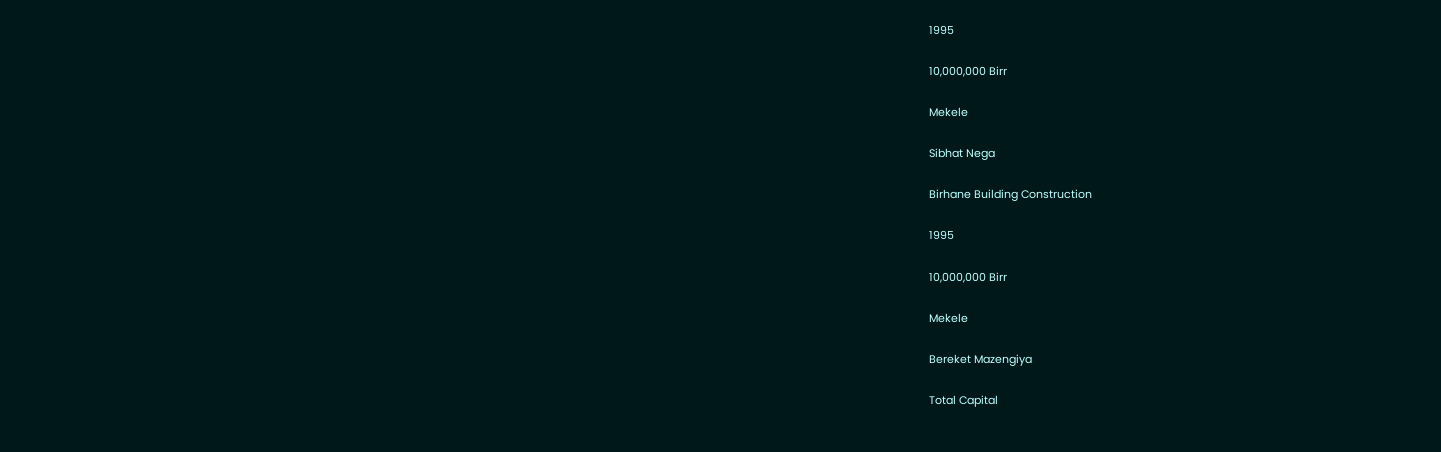1995

10,000,000 Birr

Mekele

Sibhat Nega

Birhane Building Construction

1995

10,000,000 Birr

Mekele

Bereket Mazengiya

Total Capital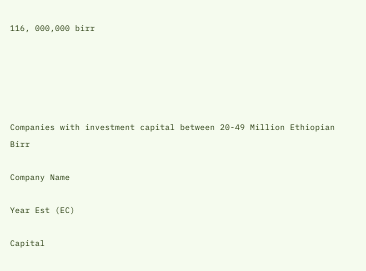116, 000,000 birr





Companies with investment capital between 20-49 Million Ethiopian Birr

Company Name

Year Est (EC)

Capital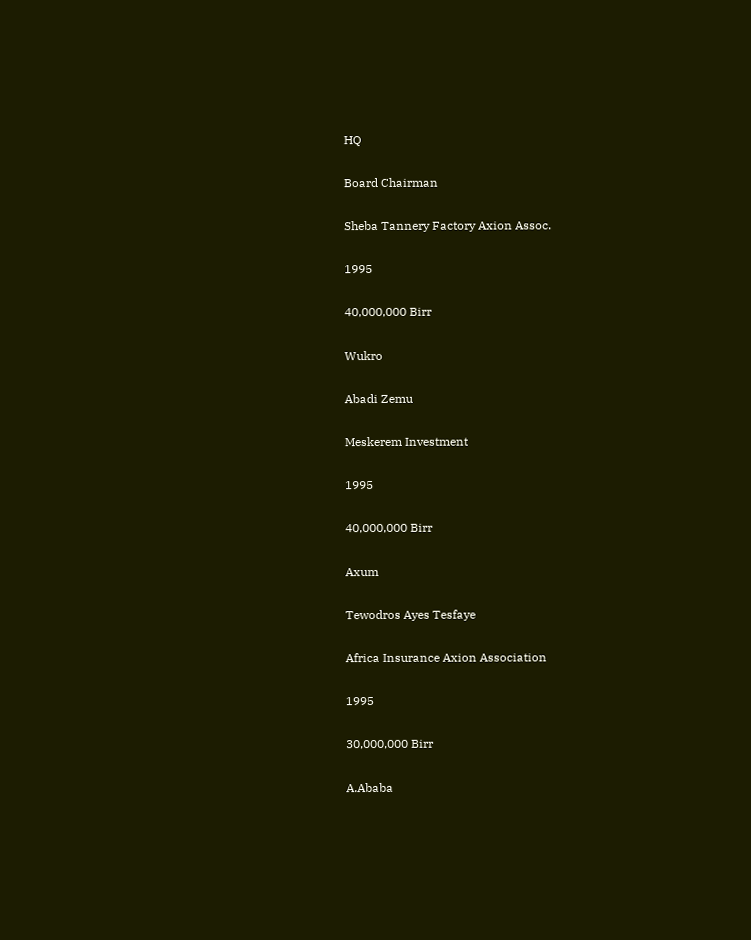HQ

Board Chairman

Sheba Tannery Factory Axion Assoc.

1995

40,000,000 Birr

Wukro

Abadi Zemu

Meskerem Investment

1995

40,000,000 Birr

Axum

Tewodros Ayes Tesfaye

Africa Insurance Axion Association

1995

30,000,000 Birr

A.Ababa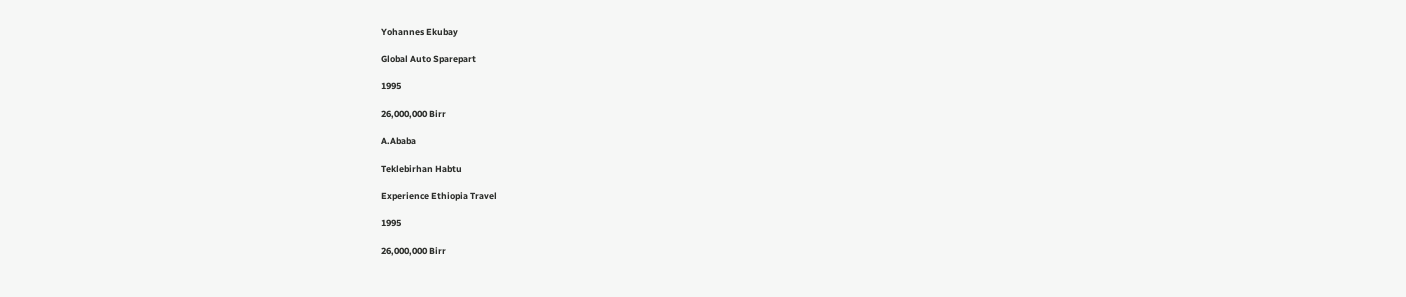Yohannes Ekubay

Global Auto Sparepart

1995

26,000,000 Birr

A.Ababa

Teklebirhan Habtu

Experience Ethiopia Travel

1995

26,000,000 Birr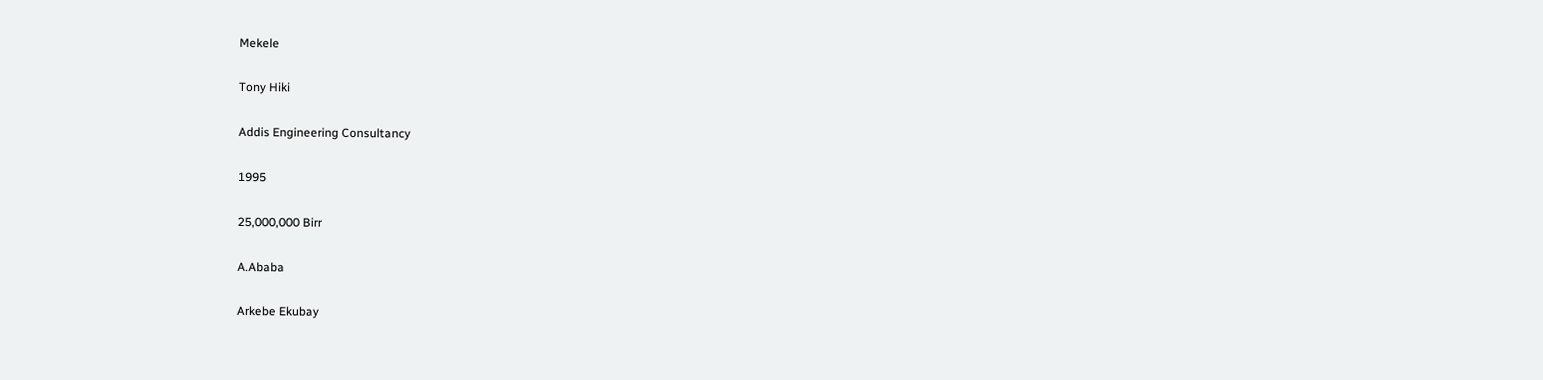Mekele

Tony Hiki

Addis Engineering Consultancy

1995

25,000,000 Birr

A.Ababa

Arkebe Ekubay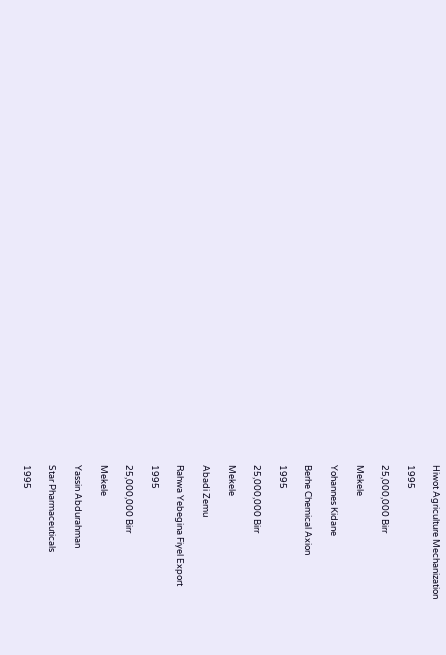Hiwot Agriculture Mechanization

1995

25,000,000 Birr

Mekele

Yohannes Kidane

Berhe Chemical Axion

1995

25,000,000 Birr

Mekele

Abadi Zemu

Rahwa Yebegina Fiyel Export

1995

25,000,000 Birr

Mekele

Yassin Abdurahman

Star Pharmaceuticals

1995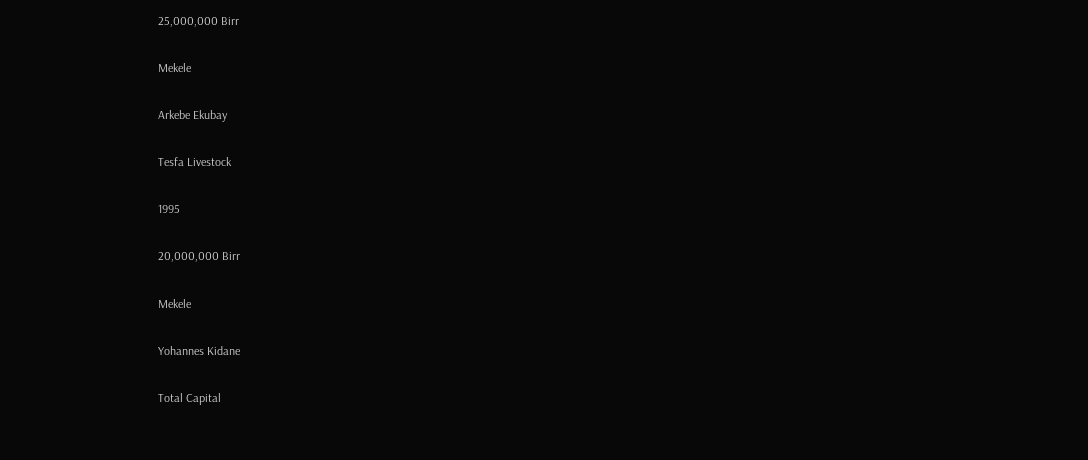25,000,000 Birr

Mekele

Arkebe Ekubay

Tesfa Livestock

1995

20,000,000 Birr

Mekele

Yohannes Kidane

Total Capital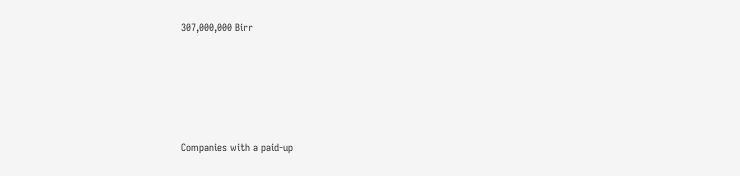307,000,000 Birr







Companies with a paid-up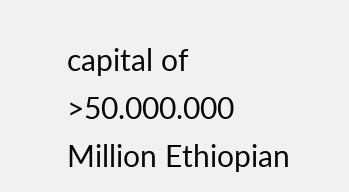capital of >50.000.000  Million Ethiopian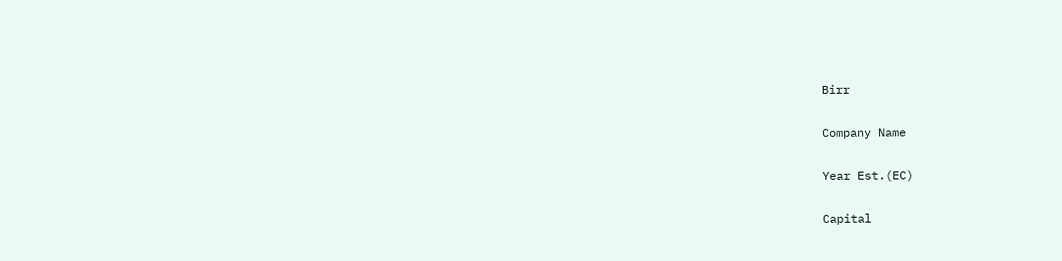Birr

Company Name

Year Est.(EC)

Capital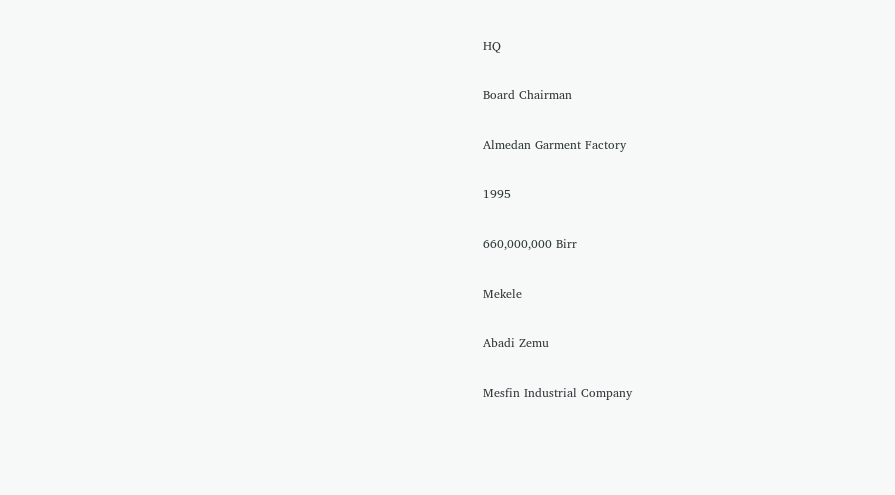HQ

Board Chairman

Almedan Garment Factory

1995

660,000,000 Birr

Mekele

Abadi Zemu

Mesfin Industrial Company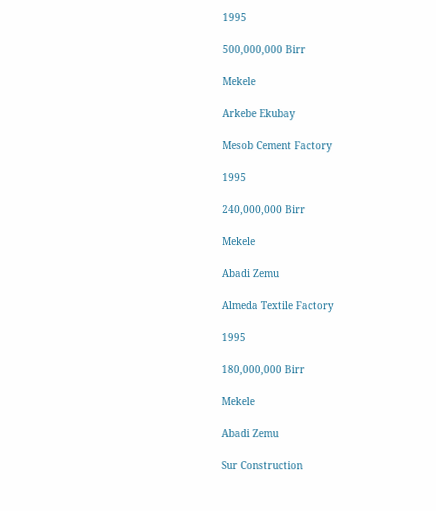1995

500,000,000 Birr

Mekele

Arkebe Ekubay

Mesob Cement Factory

1995

240,000,000 Birr

Mekele

Abadi Zemu

Almeda Textile Factory

1995

180,000,000 Birr

Mekele

Abadi Zemu

Sur Construction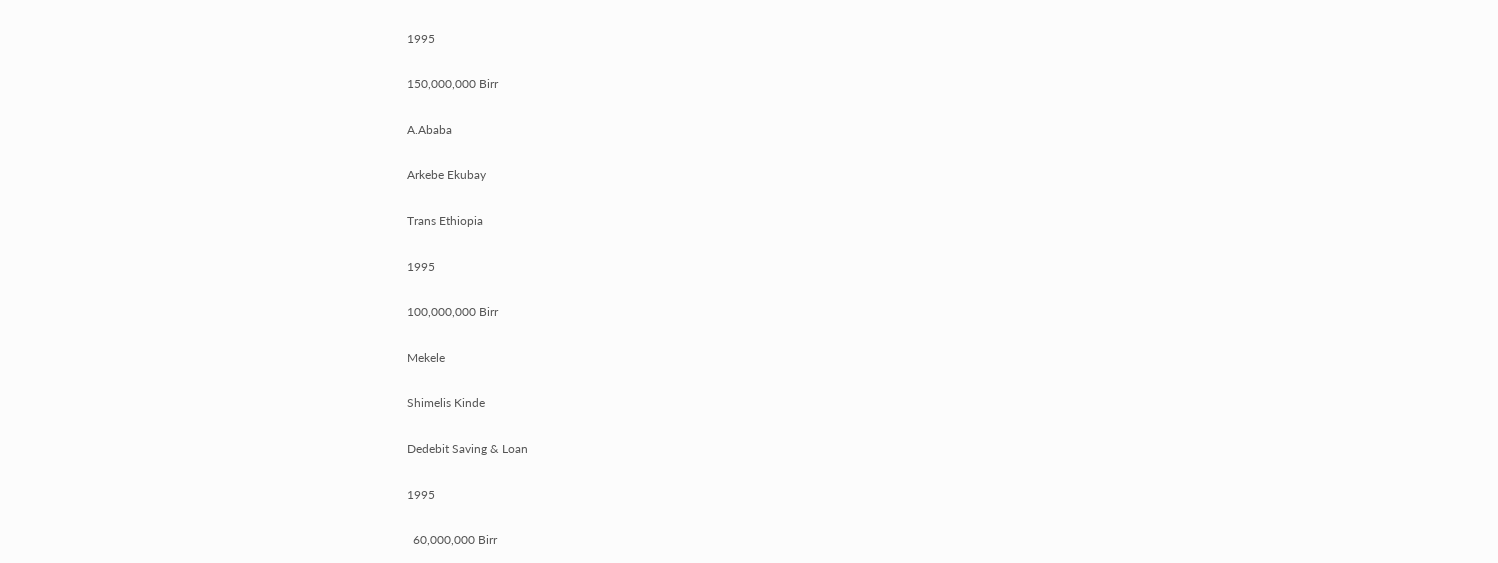1995

150,000,000 Birr

A.Ababa

Arkebe Ekubay

Trans Ethiopia

1995

100,000,000 Birr

Mekele

Shimelis Kinde

Dedebit Saving & Loan

1995

  60,000,000 Birr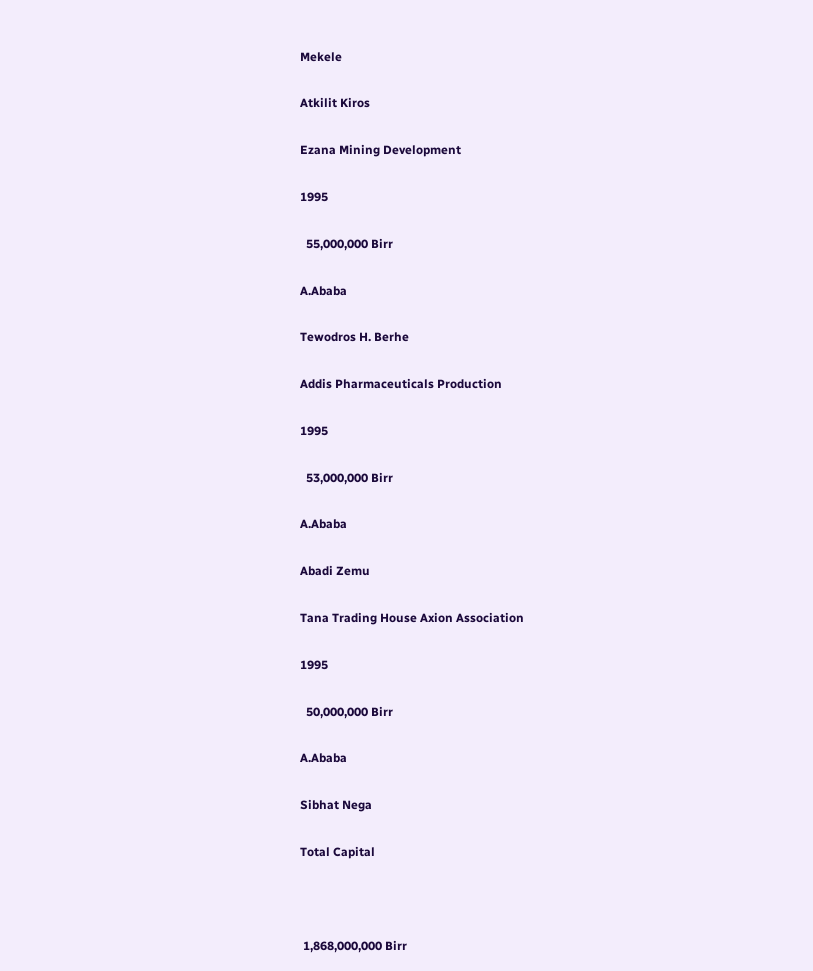Mekele

Atkilit Kiros

Ezana Mining Development

1995

  55,000,000 Birr

A.Ababa

Tewodros H. Berhe

Addis Pharmaceuticals Production

1995

  53,000,000 Birr

A.Ababa

Abadi Zemu

Tana Trading House Axion Association

1995

  50,000,000 Birr

A.Ababa

Sibhat Nega

Total Capital



 1,868,000,000 Birr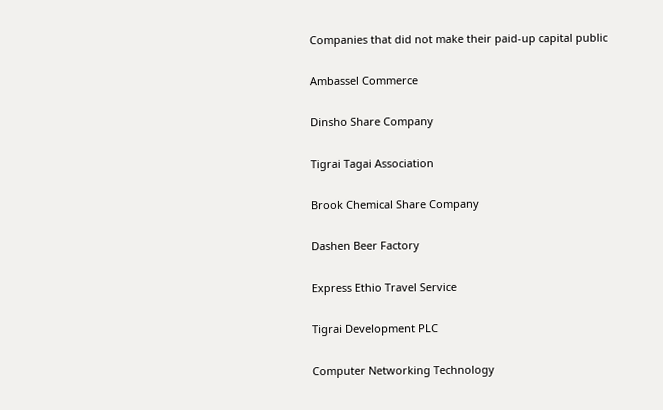Companies that did not make their paid-up capital public

Ambassel Commerce

Dinsho Share Company

Tigrai Tagai Association

Brook Chemical Share Company

Dashen Beer Factory

Express Ethio Travel Service

Tigrai Development PLC

Computer Networking Technology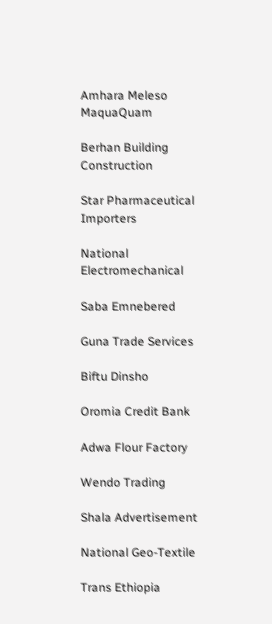Amhara Meleso MaquaQuam

Berhan Building Construction

Star Pharmaceutical Importers

National Electromechanical

Saba Emnebered

Guna Trade Services

Biftu Dinsho

Oromia Credit Bank

Adwa Flour Factory

Wendo Trading

Shala Advertisement

National Geo-Textile

Trans Ethiopia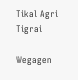Tikal Agri Tigrai

Wegagen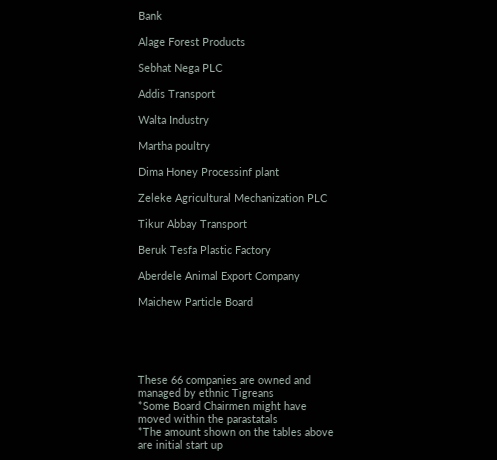Bank

Alage Forest Products

Sebhat Nega PLC

Addis Transport

Walta Industry

Martha poultry

Dima Honey Processinf plant

Zeleke Agricultural Mechanization PLC

Tikur Abbay Transport

Beruk Tesfa Plastic Factory

Aberdele Animal Export Company

Maichew Particle Board





These 66 companies are owned and managed by ethnic Tigreans
*Some Board Chairmen might have moved within the parastatals
*The amount shown on the tables above are initial start up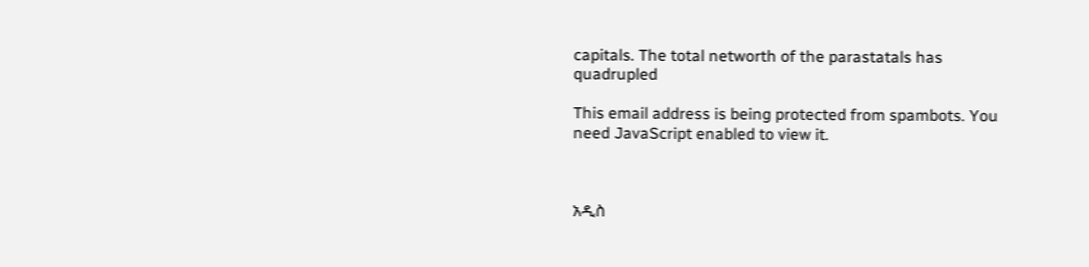capitals. The total networth of the parastatals has quadrupled

This email address is being protected from spambots. You need JavaScript enabled to view it.



አዲስ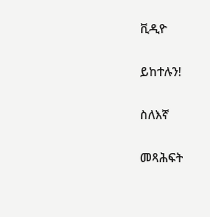ቪዲዮ

ይከተሉን!

ስለእኛ

መጻሕፍት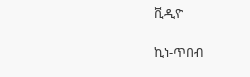ቪዲዮ

ኪነ-ጥበብ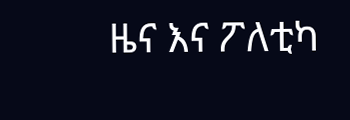ዜና እና ፖለቲካ